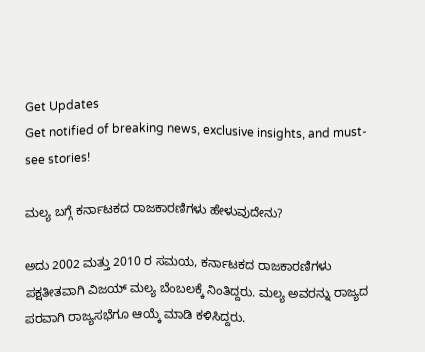Get Updates
Get notified of breaking news, exclusive insights, and must-see stories!

ಮಲ್ಯ ಬಗ್ಗೆ ಕರ್ನಾಟಕದ ರಾಜಕಾರಣಿಗಳು ಹೇಳುವುದೇನು?

ಅದು 2002 ಮತ್ತು 2010 ರ ಸಮಯ, ಕರ್ನಾಟಕದ ರಾಜಕಾರಣಿಗಳು ಪಕ್ಷತೀತವಾಗಿ ವಿಜಯ್ ಮಲ್ಯ ಬೆಂಬಲಕ್ಕೆ ನಿಂತಿದ್ದರು. ಮಲ್ಯ ಅವರನ್ನು ರಾಜ್ಯದ ಪರವಾಗಿ ರಾಜ್ಯಸಭೆಗೂ ಆಯ್ಕೆ ಮಾಡಿ ಕಳಿಸಿದ್ದರು.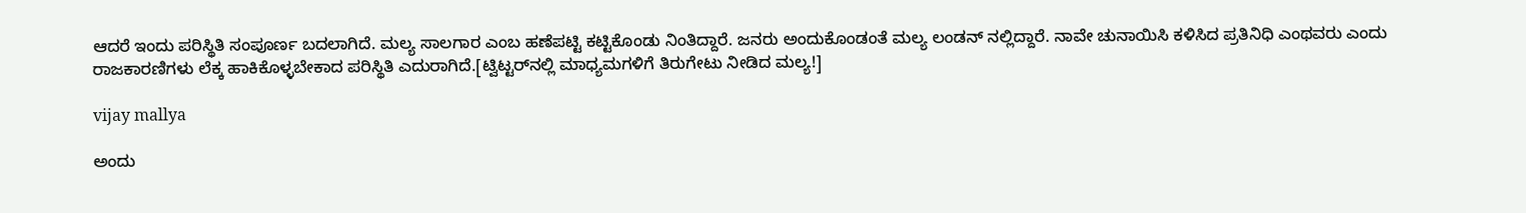ಆದರೆ ಇಂದು ಪರಿಸ್ಥಿತಿ ಸಂಪೂರ್ಣ ಬದಲಾಗಿದೆ. ಮಲ್ಯ ಸಾಲಗಾರ ಎಂಬ ಹಣೆಪಟ್ಟಿ ಕಟ್ಟಿಕೊಂಡು ನಿಂತಿದ್ದಾರೆ. ಜನರು ಅಂದುಕೊಂಡಂತೆ ಮಲ್ಯ ಲಂಡನ್ ನಲ್ಲಿದ್ದಾರೆ. ನಾವೇ ಚುನಾಯಿಸಿ ಕಳಿಸಿದ ಪ್ರತಿನಿಧಿ ಎಂಥವರು ಎಂದು ರಾಜಕಾರಣಿಗಳು ಲೆಕ್ಕ ಹಾಕಿಕೊಳ್ಳಬೇಕಾದ ಪರಿಸ್ಥಿತಿ ಎದುರಾಗಿದೆ.[ಟ್ವಿಟ್ಟರ್‌ನಲ್ಲಿ ಮಾಧ್ಯಮಗಳಿಗೆ ತಿರುಗೇಟು ನೀಡಿದ ಮಲ್ಯ!]

vijay mallya

ಅಂದು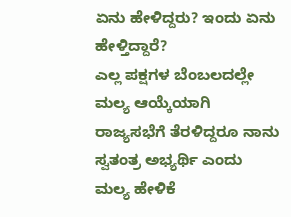ಏನು ಹೇಳಿದ್ದರು? ಇಂದು ಏನು ಹೇಳ್ತಿದ್ದಾರೆ?
ಎಲ್ಲ ಪಕ್ಷಗಳ ಬೆಂಬಲದಲ್ಲೇ ಮಲ್ಯ ಆಯ್ಕೆಯಾಗಿ ರಾಜ್ಯಸಭೆಗೆ ತೆರಳಿದ್ದರೂ ನಾನು ಸ್ವತಂತ್ರ ಅಭ್ಯರ್ಥಿ ಎಂದು ಮಲ್ಯ ಹೇಳಿಕೆ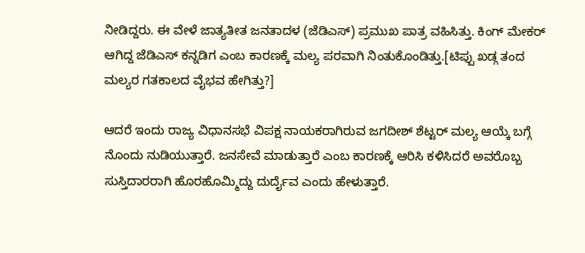ನೀಡಿದ್ದರು. ಈ ವೇಳೆ ಜಾತ್ಯತೀತ ಜನತಾದಳ (ಜೆಡಿಎಸ್) ಪ್ರಮುಖ ಪಾತ್ರ ವಹಿಸಿತ್ತು. ಕಿಂಗ್ ಮೇಕರ್ ಆಗಿದ್ದ ಜೆಡಿಎಸ್ ಕನ್ನಡಿಗ ಎಂಬ ಕಾರಣಕ್ಕೆ ಮಲ್ಯ ಪರವಾಗಿ ನಿಂತುಕೊಂಡಿತ್ತು.[ಟಿಪ್ಪು ಖಡ್ಗ ತಂದ ಮಲ್ಯರ ಗತಕಾಲದ ವೈಭವ ಹೇಗಿತ್ತು?]

ಆದರೆ ಇಂದು ರಾಜ್ಯ ವಿಧಾನಸಭೆ ವಿಪಕ್ಷ ನಾಯಕರಾಗಿರುವ ಜಗದೀಶ್ ಶೆಟ್ಟರ್ ಮಲ್ಯ ಆಯ್ಕೆ ಬಗ್ಗೆ ನೊಂದು ನುಡಿಯುತ್ತಾರೆ. ಜನಸೇವೆ ಮಾಡುತ್ತಾರೆ ಎಂಬ ಕಾರಣಕ್ಕೆ ಆರಿಸಿ ಕಳಿಸಿದರೆ ಅವರೊಬ್ಬ ಸುಸ್ತಿದಾರರಾಗಿ ಹೊರಹೊಮ್ಮಿದ್ದು ದುರ್ದೈವ ಎಂದು ಹೇಳುತ್ತಾರೆ.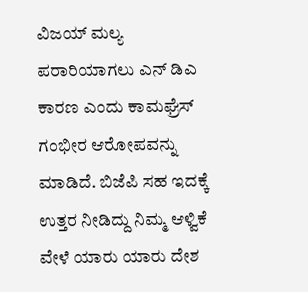ವಿಜಯ್ ಮಲ್ಯ ಪರಾರಿಯಾಗಲು ಎನ್ ಡಿಎ ಕಾರಣ ಎಂದು ಕಾಮಘ್ರೆಸ್ ಗಂಭೀರ ಆರೋಪವನ್ನು ಮಾಡಿದೆ. ಬಿಜೆಪಿ ಸಹ ಇದಕ್ಕೆ ಉತ್ತರ ನೀಡಿದ್ದು ನಿಮ್ಮ ಆಳ್ವಿಕೆ ವೇಳೆ ಯಾರು ಯಾರು ದೇಶ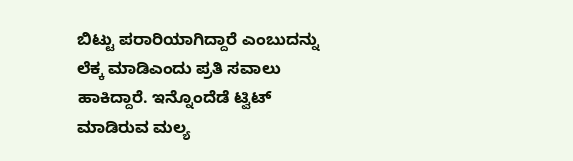ಬಿಟ್ಟು ಪರಾರಿಯಾಗಿದ್ದಾರೆ ಎಂಬುದನ್ನು ಲೆಕ್ಕ ಮಾಡಿಎಂದು ಪ್ರತಿ ಸವಾಲು ಹಾಕಿದ್ದಾರೆ. ಇನ್ನೊಂದೆಡೆ ಟ್ವಿಟ್ ಮಾಡಿರುವ ಮಲ್ಯ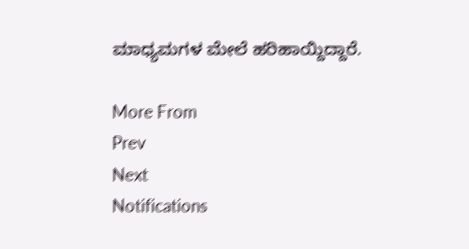ಮಾಧ್ಯಮಗಳ ಮೇಲೆ ಹರಿಹಾಯ್ದಿದ್ದಾರೆ.

More From
Prev
Next
Notifications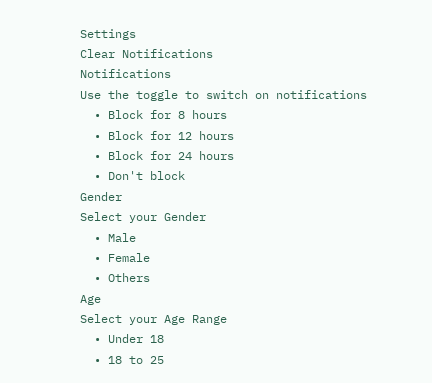Settings
Clear Notifications
Notifications
Use the toggle to switch on notifications
  • Block for 8 hours
  • Block for 12 hours
  • Block for 24 hours
  • Don't block
Gender
Select your Gender
  • Male
  • Female
  • Others
Age
Select your Age Range
  • Under 18
  • 18 to 25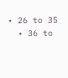• 26 to 35
  • 36 to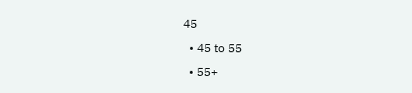45
  • 45 to 55
  • 55+